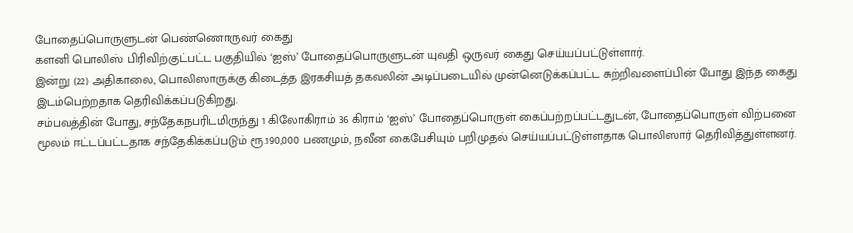போதைப்பொருளுடன் பெண்ணொருவர் கைது
களனி பொலிஸ் பிரிவிற்குட்பட்ட பகுதியில் ‘ஐஸ்’ போதைப்பொருளுடன் யுவதி ஒருவர் கைது செய்யப்பட்டுள்ளார்.
இன்று (22) அதிகாலை, பொலிஸாருக்கு கிடைத்த இரகசியத் தகவலின் அடிப்படையில் முன்னெடுக்கப்பட்ட சுற்றிவளைப்பின் போது இந்த கைது இடம்பெற்றதாக தெரிவிக்கப்படுகிறது.
சம்பவத்தின் போது, சந்தேகநபரிடமிருந்து 1 கிலோகிராம் 36 கிராம் ‘ஐஸ்’ போதைப்பொருள் கைப்பற்றப்பட்டதுடன், போதைப்பொருள் விற்பனை மூலம் ஈட்டப்பட்டதாக சந்தேகிக்கப்படும் ரூ.190,000 பணமும், நவீன கைபேசியும் பறிமுதல் செய்யப்பட்டுள்ளதாக பொலிஸார் தெரிவித்துள்ளனர்.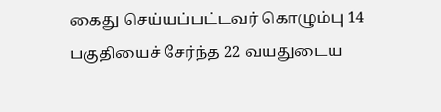கைது செய்யப்பட்டவர் கொழும்பு 14 பகுதியைச் சேர்ந்த 22 வயதுடைய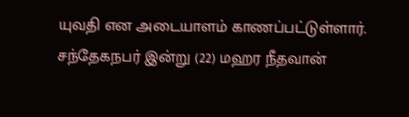யுவதி என அடையாளம் காணப்பட்டுள்ளார்.
சந்தேகநபர் இன்று (22) மஹர நீதவான்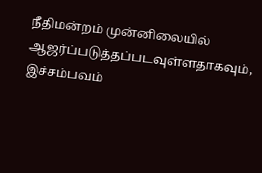நீதிமன்றம் முன்னிலையில் ஆஜர்ப்படுத்தப்படவுள்ளதாகவும், இச்சம்பவம்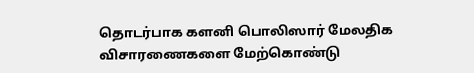தொடர்பாக களனி பொலிஸார் மேலதிக விசாரணைகளை மேற்கொண்டு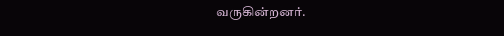வருகின்றனர்.